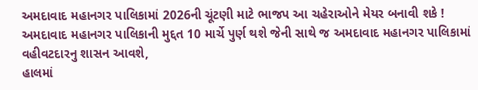અમદાવાદ મહાનગર પાલિકામાં 2026ની ચૂંટણી માટે ભાજપ આ ચહેરાઓને મેયર બનાવી શકે !
અમદાવાદ મહાનગર પાલિકાની મુદ્દત 10 માર્ચે પુર્ણ થશે જેની સાથે જ અમદાવાદ મહાનગર પાલિકામાં વહીવટદારનુ શાસન આવશે,
હાલમાં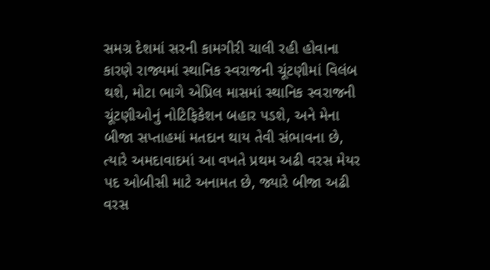સમગ્ર દેશમાં સરની કામગીરી ચાલી રહી હોવાના કારણે રાજ્યમાં સ્થાનિક સ્વરાજની ચૂંટણીમાં વિલંબ થશે, મોટા ભાગે એપ્રિલ માસમાં સ્થાનિક સ્વરાજની ચૂંટણીઓનું નોટિફિકેશન બહાર પડશે, અને મેના બીજા સપ્તાહમાં મતદાન થાય તેવી સંભાવના છે, ત્યારે અમદાવાદમાં આ વખતે પ્રથમ અઢી વરસ મેયર પદ ઓબીસી માટે અનામત છે, જ્યારે બીજા અઢી વરસ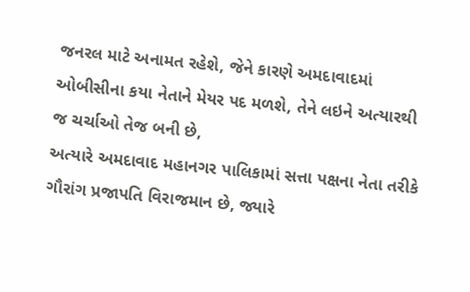જનરલ માટે અનામત રહેશે, જેને કારણે અમદાવાદમાં ઓબીસીના કયા નેતાને મેયર પદ મળશે, તેને લઇને અત્યારથી જ ચર્ચાઓ તેજ બની છે,
અત્યારે અમદાવાદ મહાનગર પાલિકામાં સત્તા પક્ષના નેતા તરીકે ગૌરાંગ પ્રજાપતિ વિરાજમાન છે, જ્યારે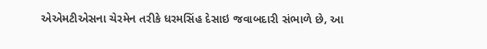એએમટીએસના ચેરમેન તરીકે ધરમસિંહ દેસાઇ જવાબદારી સંભાળે છે, આ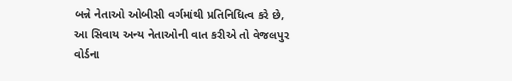બન્ને નેતાઓ ઓબીસી વર્ગમાંથી પ્રતિનિધિત્વ કરે છે, આ સિવાય અન્ય નેતાઓની વાત કરીએ તો વેજલપુર વોર્ડના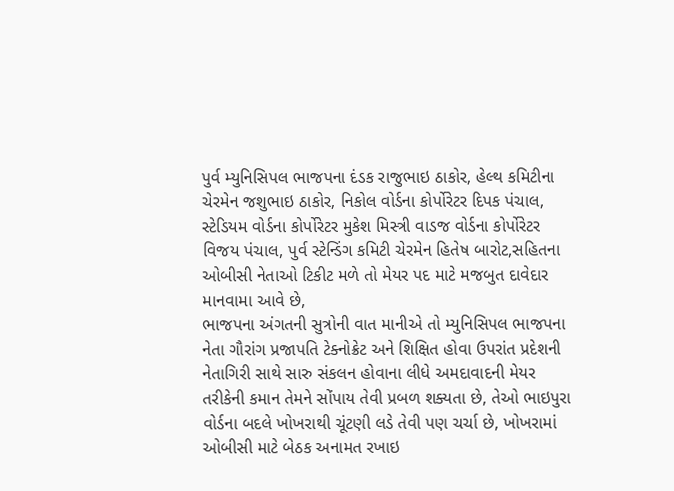પુર્વ મ્યુનિસિપલ ભાજપના દંડક રાજુભાઇ ઠાકોર, હેલ્થ કમિટીના ચેરમેન જશુભાઇ ઠાકોર, નિકોલ વોર્ડના કોર્પોરેટર દિપક પંચાલ, સ્ટેડિયમ વોર્ડના કોર્પોરેટર મુકેશ મિસ્ત્રી વાડજ વોર્ડના કોર્પોરેટર વિજય પંચાલ, પુર્વ સ્ટેન્ડિંગ કમિટી ચેરમેન હિતેષ બારોટ,સહિતના ઓબીસી નેતાઓ ટિકીટ મળે તો મેયર પદ માટે મજબુત દાવેદાર માનવામા આવે છે,
ભાજપના અંગતની સુત્રોની વાત માનીએ તો મ્યુનિસિપલ ભાજપના નેતા ગૌરાંગ પ્રજાપતિ ટેક્નોક્રેટ અને શિક્ષિત હોવા ઉપરાંત પ્રદેશની નેતાગિરી સાથે સારુ સંકલન હોવાના લીધે અમદાવાદની મેયર તરીકેની કમાન તેમને સોંપાય તેવી પ્રબળ શક્યતા છે, તેઓ ભાઇપુરા વોર્ડના બદલે ખોખરાથી ચૂંટણી લડે તેવી પણ ચર્ચા છે, ખોખરામાં ઓબીસી માટે બેઠક અનામત રખાઇ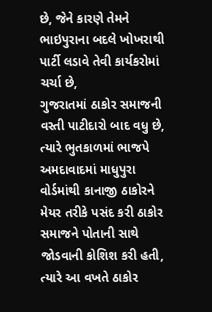છે, જેને કારણે તેમને ભાઇપુરાના બદલે ખોખરાથી પાર્ટી લડાવે તેવી કાર્યકરોમાં ચર્ચા છે,
ગુજરાતમાં ઠાકોર સમાજની વસ્તી પાટીદારો બાદ વધુ છે, ત્યારે ભુતકાળમાં ભાજપે અમદાવાદમાં માધુપુરા વોર્ડમાંથી કાનાજી ઠાકોરને મેયર તરીકે પસંદ કરી ઠાકોર સમાજને પોતાની સાથે જોડવાની કોશિશ કરી હતી, ત્યારે આ વખતે ઠાકોર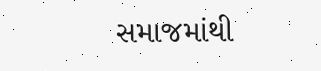સમાજમાંથી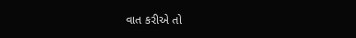વાત કરીએ તો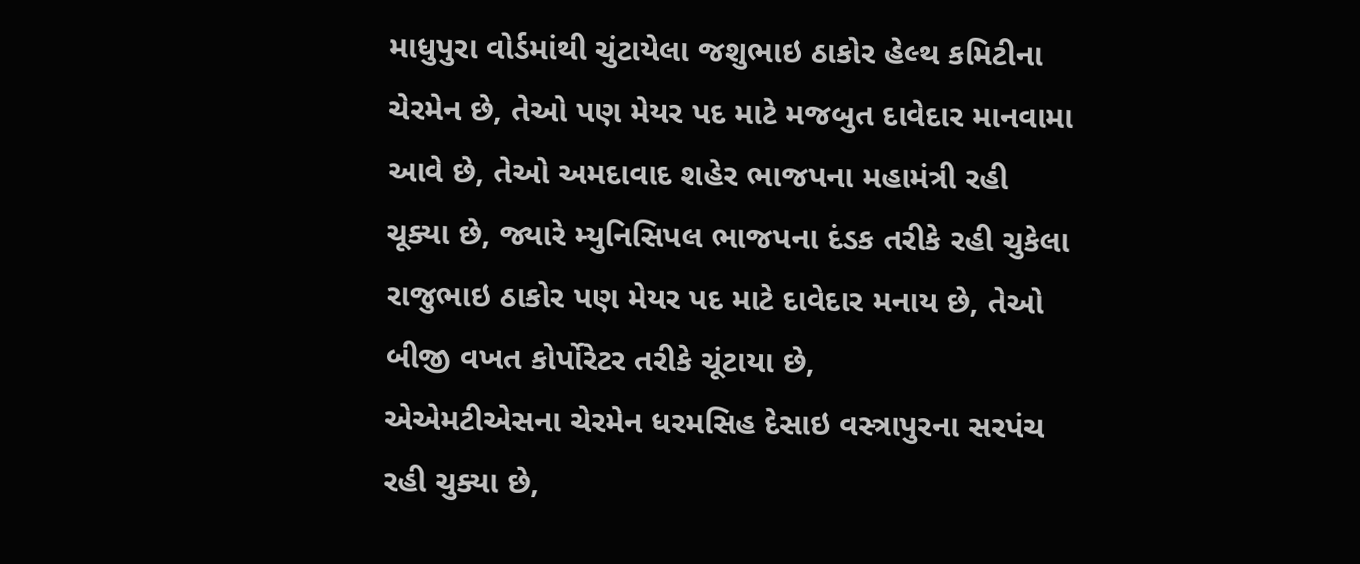માધુપુરા વોર્ડમાંથી ચુંટાયેલા જશુભાઇ ઠાકોર હેલ્થ કમિટીના ચેરમેન છે, તેઓ પણ મેયર પદ માટે મજબુત દાવેદાર માનવામા આવે છે, તેઓ અમદાવાદ શહેર ભાજપના મહામંત્રી રહી ચૂક્યા છે, જ્યારે મ્યુનિસિપલ ભાજપના દંડક તરીકે રહી ચુકેલા રાજુભાઇ ઠાકોર પણ મેયર પદ માટે દાવેદાર મનાય છે, તેઓ બીજી વખત કોર્પોરેટર તરીકે ચૂંટાયા છે,
એએમટીએસના ચેરમેન ધરમસિહ દેસાઇ વસ્ત્રાપુરના સરપંચ રહી ચુક્યા છે,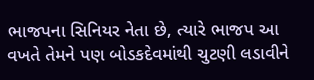ભાજપના સિનિયર નેતા છે, ત્યારે ભાજપ આ વખતે તેમને પણ બોડકદેવમાંથી ચુટણી લડાવીને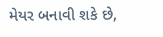મેયર બનાવી શકે છે,